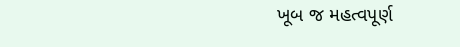ખૂબ જ મહત્વપૂર્ણ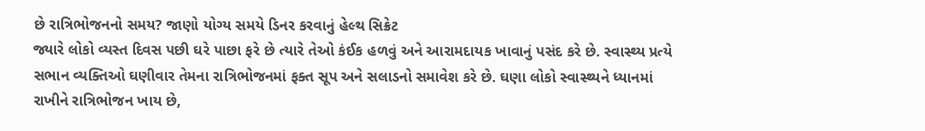છે રાત્રિભોજનનો સમય? જાણો યોગ્ય સમયે ડિનર કરવાનું હેલ્થ સિક્રેટ
જ્યારે લોકો વ્યસ્ત દિવસ પછી ઘરે પાછા ફરે છે ત્યારે તેઓ કંઈક હળવું અને આરામદાયક ખાવાનું પસંદ કરે છે. સ્વાસ્થ્ય પ્રત્યે સભાન વ્યક્તિઓ ઘણીવાર તેમના રાત્રિભોજનમાં ફક્ત સૂપ અને સલાડનો સમાવેશ કરે છે. ઘણા લોકો સ્વાસ્થ્યને ધ્યાનમાં રાખીને રાત્રિભોજન ખાય છે,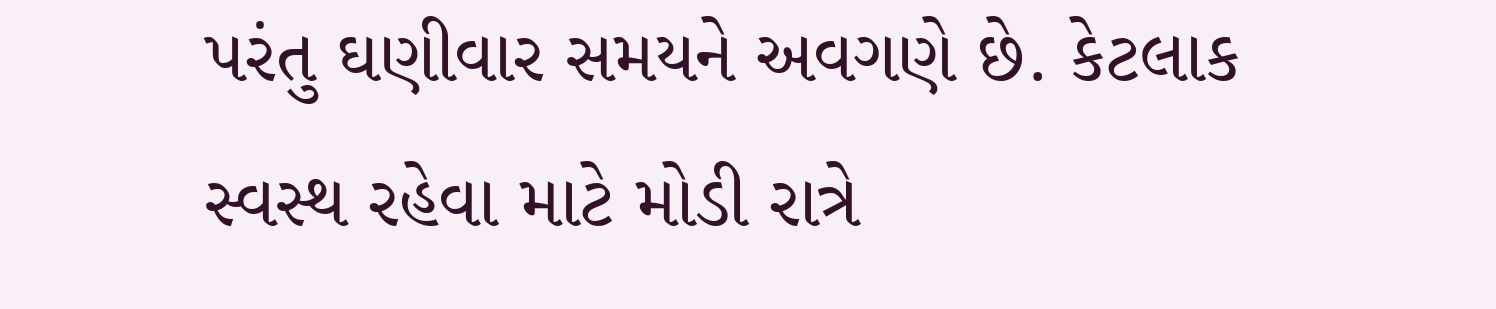પરંતુ ઘણીવાર સમયને અવગણે છે. કેટલાક સ્વસ્થ રહેવા માટે મોડી રાત્રે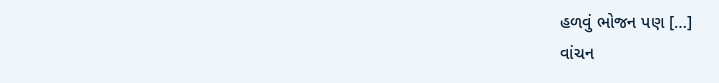હળવું ભોજન પણ […]
વાંચન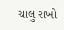ચાલુ રાખો